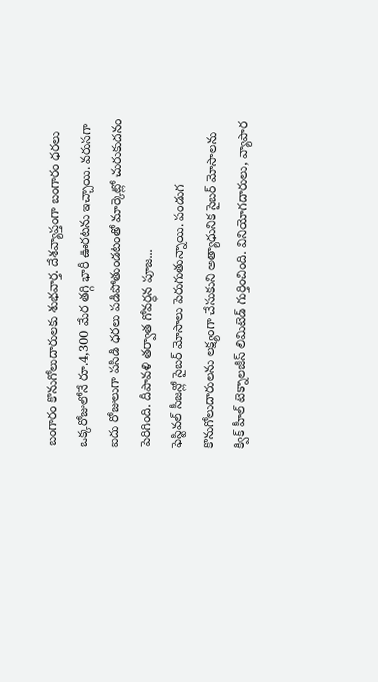బంగారం కొనుగోలుదారులకు శుభవార్త. దేశవ్యాప్తంగా బంగారం ధరలు ఒక్కరోజులోనే రూ.4,300 మేర తగ్గి భారీ ఊరటను ఇచ్చాయి. వరుసగా ఐదు రోజులుగా పసిడి ధరలు పడిపోతుండటంతో మార్కెట్లో చురుకుదనం పెరిగింది. దీపావళి తర్వాత గోవర్ధన పూజ...
ఫెస్టివల్ సీజన్లో సైబర్ మోసాలు పెరుగుతున్నాయి. పండుగ కొనుగోలుదారులను లక్ష్యంగా చేసుకుని అత్యాధునిక సైబర్ మోసాలను క్విక్ హీల్ టెక్నాలజీస్ లిమిటెడ్ గుర్తించింది. వినియోగదారులు, వ్యాపార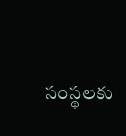సంస్థలకు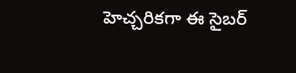హెచ్చరికగా ఈ సైబర్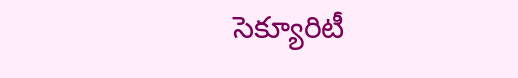సెక్యూరిటీ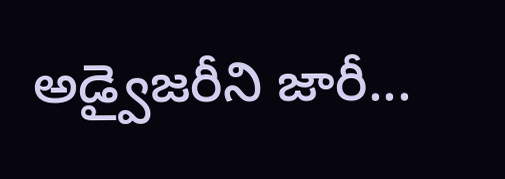అడ్వైజరీని జారీ...